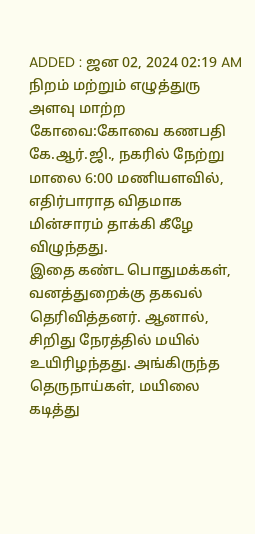ADDED : ஜன 02, 2024 02:19 AM
நிறம் மற்றும் எழுத்துரு அளவு மாற்ற
கோவை:கோவை கணபதி கே.ஆர்.ஜி., நகரில் நேற்று மாலை 6:00 மணியளவில், எதிர்பாராத விதமாக மின்சாரம் தாக்கி கீழே விழுந்தது.
இதை கண்ட பொதுமக்கள், வனத்துறைக்கு தகவல் தெரிவித்தனர். ஆனால், சிறிது நேரத்தில் மயில் உயிரிழந்தது. அங்கிருந்த தெருநாய்கள், மயிலை கடித்து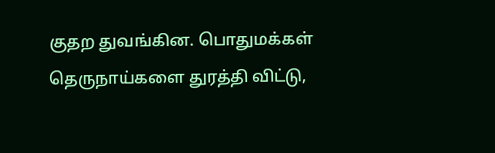குதற துவங்கின. பொதுமக்கள் தெருநாய்களை துரத்தி விட்டு,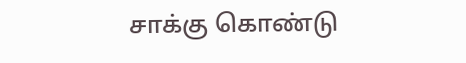சாக்கு கொண்டு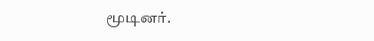மூடினர்.